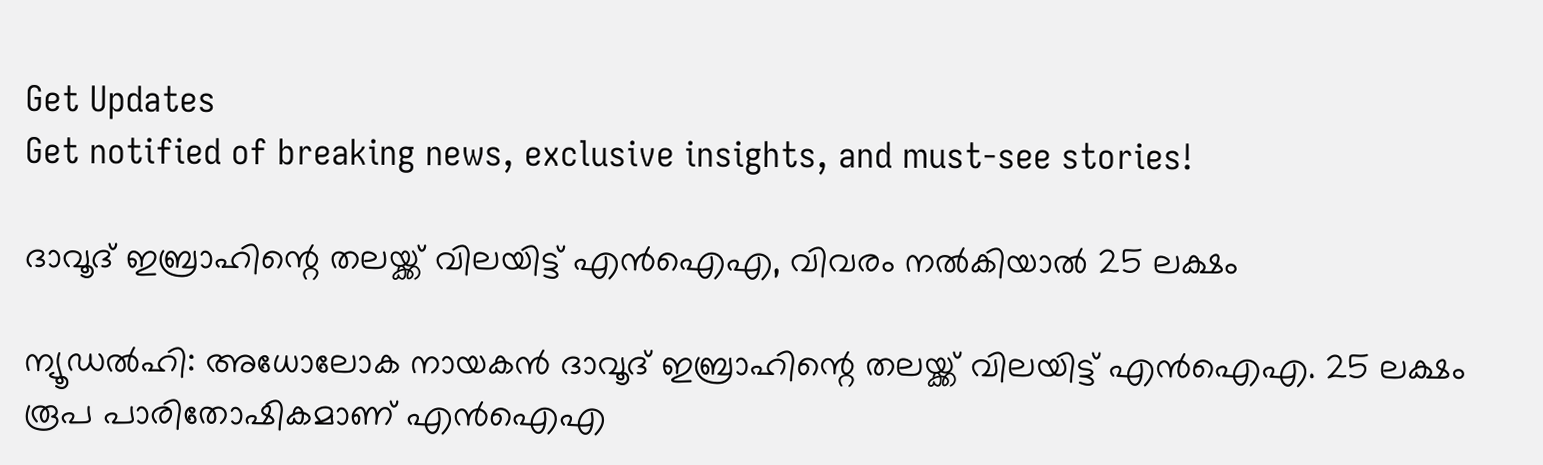Get Updates
Get notified of breaking news, exclusive insights, and must-see stories!

ദാവൂദ് ഇബ്രാഹിന്റെ തലയ്ക്ക് വിലയിട്ട് എൻഐഎ, വിവരം നൽകിയാൽ 25 ലക്ഷം

ന്യൂഡൽഹി: അധോലോക നായകൻ ദാവൂദ് ഇബ്രാഹിന്റെ തലയ്ക്ക് വിലയിട്ട് എൻഐഎ. 25 ലക്ഷം രൂപ പാരിതോഷികമാണ് എൻഐഎ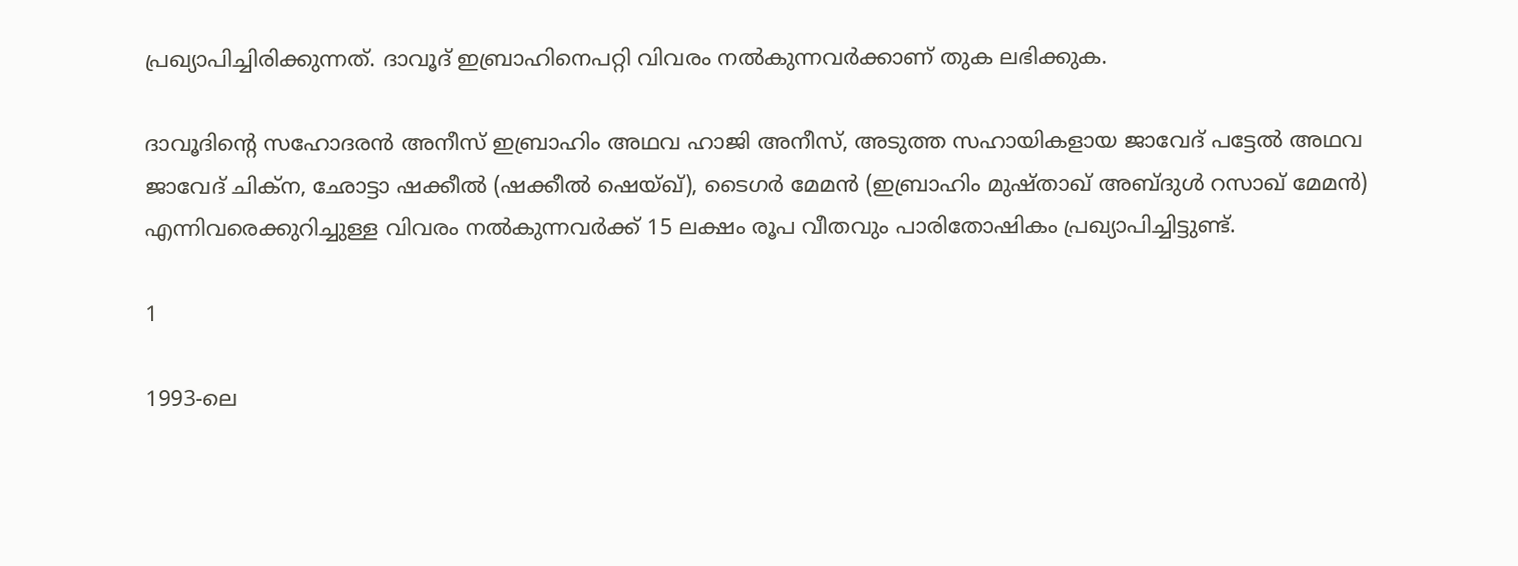പ്രഖ്യാപിച്ചിരിക്കുന്നത്. ദാവൂദ് ഇബ്രാഹിനെപറ്റി വിവരം നൽകുന്നവർക്കാണ് തുക ലഭിക്കുക.

ദാവൂദിന്റെ സഹോദരൻ അനീസ് ഇബ്രാഹിം അഥവ ഹാജി അനീസ്, അടുത്ത സഹായികളായ ജാവേദ് പട്ടേൽ അഥവ ജാവേദ് ചിക്ന, ഛോട്ടാ ഷക്കീൽ (ഷക്കീൽ ഷെയ്ഖ്), ടൈഗർ മേമൻ (ഇബ്രാഹിം മുഷ്താഖ് അബ്ദുൾ റസാഖ് മേമന്‍) എന്നിവരെക്കുറിച്ചുള്ള വിവരം നൽകുന്നവർക്ക് 15 ലക്ഷം രൂപ വീതവും പാരിതോഷികം പ്രഖ്യാപിച്ചിട്ടുണ്ട്.

1

1993-ലെ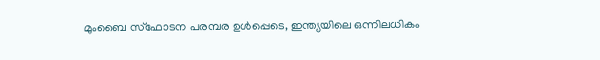മുംബൈ സ്‌ഫോടന പരമ്പര ഉൾപ്പെടെ, ഇന്ത്യയിലെ ഒന്നിലധികം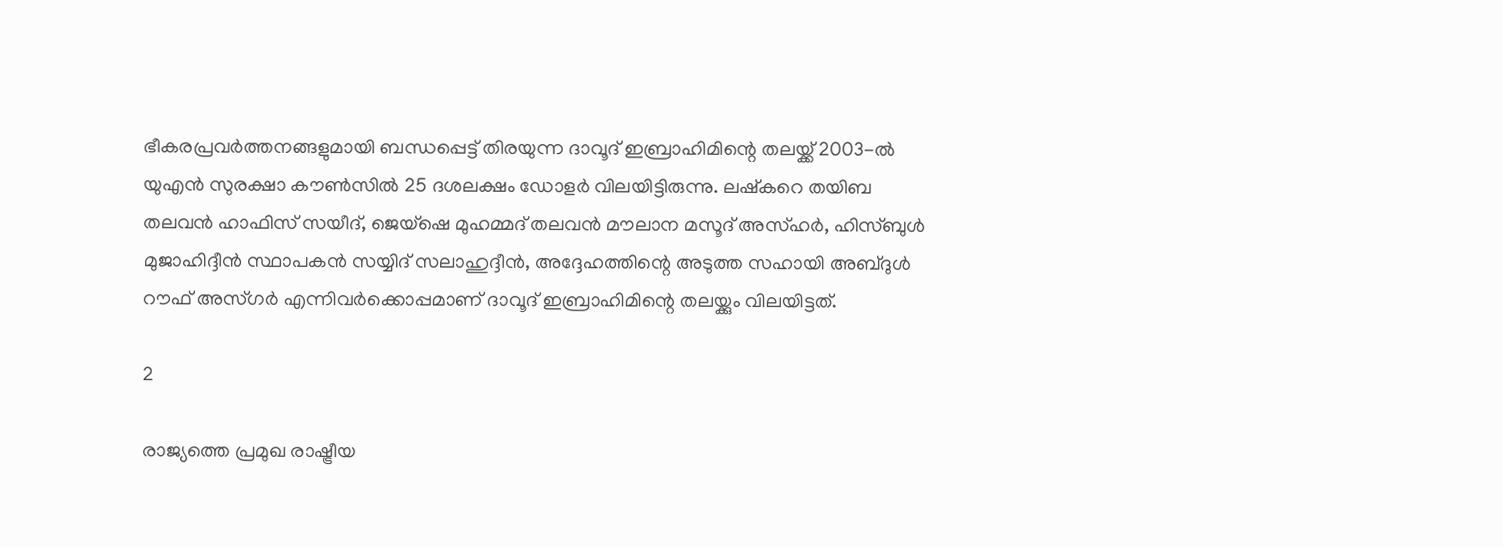ഭീകരപ്രവർത്തനങ്ങളുമായി ബന്ധപ്പെട്ട് തിരയുന്ന ദാവൂദ് ഇബ്രാഹിമിന്റെ തലയ്ക്ക് 2003-ൽ യുഎൻ സുരക്ഷാ കൗൺസിൽ 25 ദശലക്ഷം ഡോളർ വിലയിട്ടിരുന്നു. ലഷ്‌കറെ തയിബ തലവൻ ഹാഫിസ് സയീദ്, ജെയ്‌ഷെ മുഹമ്മദ് തലവൻ മൗലാന മസൂദ് അസ്ഹർ, ഹിസ്ബുൾ മുജാഹിദ്ദീൻ സ്ഥാപകൻ സയ്യിദ് സലാഹുദ്ദീൻ, അദ്ദേഹത്തിന്റെ അടുത്ത സഹായി അബ്ദുൾ റൗഫ് അസ്ഗർ എന്നിവർക്കൊപ്പമാണ് ദാവൂദ് ഇബ്രാഹിമിന്റെ തലയ്ക്കും വിലയിട്ടത്.

2

രാജ്യത്തെ പ്രമുഖ രാഷ്ട്രീയ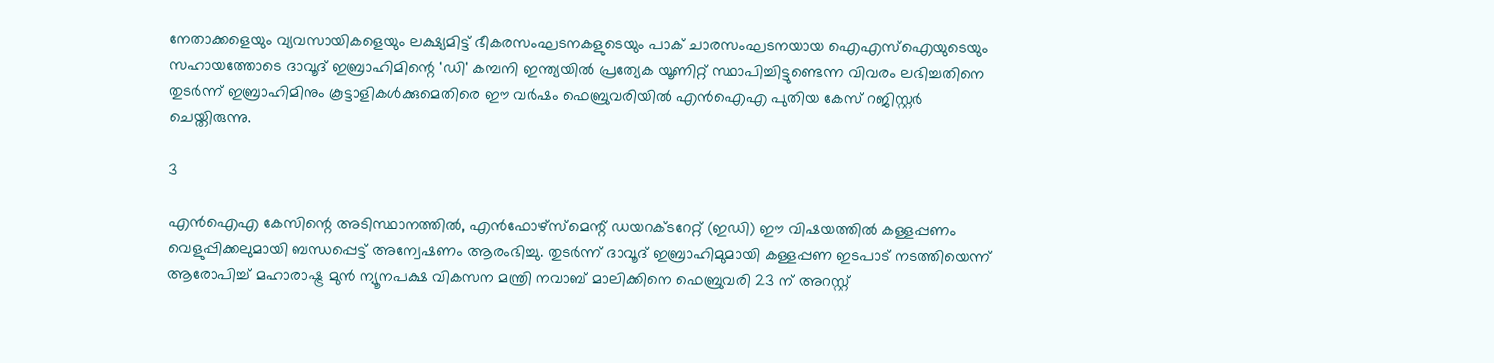നേതാക്കളെയും വ്യവസായികളെയും ലക്ഷ്യമിട്ട് ഭീകരസംഘടനകളുടെയും പാക് ചാരസംഘടനയായ ഐഎസ്‌ഐയുടെയും സഹായത്തോടെ ദാവൂദ് ഇബ്രാഹിമിന്റെ 'ഡി' കമ്പനി ഇന്ത്യയിൽ പ്രത്യേക യൂണിറ്റ് സ്ഥാപിച്ചിട്ടുണ്ടെന്ന വിവരം ലഭിച്ചതിനെ തുടർന്ന് ഇബ്രാഹിമിനും കൂട്ടാളികൾക്കുമെതിരെ ഈ വർഷം ഫെബ്രുവരിയിൽ എൻഐഎ പുതിയ കേസ് ‌റജിസ്റ്റർ ചെയ്തിരുന്നു.

3

എൻഐഎ കേസിന്റെ അടിസ്ഥാനത്തിൽ, എൻഫോഴ്‌സ്‌മെന്റ് ഡയറക്ടറേറ്റ് (ഇഡി) ഈ വിഷയത്തിൽ കള്ളപ്പണം വെളുപ്പിക്കലുമായി ബന്ധപ്പെട്ട് അന്വേഷണം ആരംഭിച്ചു. തുടർന്ന് ദാവൂദ് ഇബ്രാഹിമുമായി കള്ളപ്പണ ഇടപാട് നടത്തിയെന്ന് ആരോപിച്ച് മഹാരാഷ്ട്ര മുൻ ന്യൂനപക്ഷ വികസന മന്ത്രി നവാബ് മാലിക്കിനെ ഫെബ്രുവരി 23 ന് അറസ്റ്റ്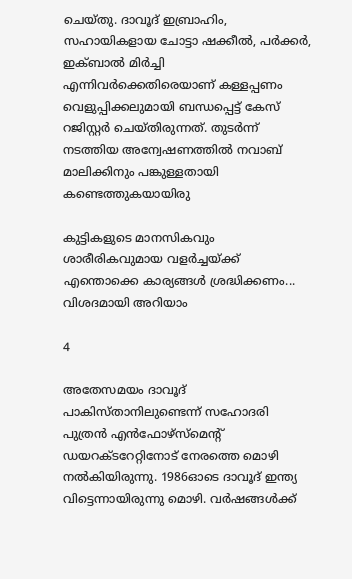ചെയ്തു. ദാവൂദ് ഇബ്രാഹിം, സഹായികളായ ചോട്ടാ ഷക്കീൽ, പർക്കർ, ഇക്ബാൽ മിർച്ചി എന്നിവർക്കെതിരെയാണ് കള്ളപ്പണം വെളുപ്പിക്കലുമായി ബന്ധപ്പെട്ട് കേസ് റജിസ്റ്റർ ചെയ്തിരുന്നത്. തുടർന്ന് നടത്തിയ അന്വേഷണത്തിൽ നവാബ് മാലിക്കിനും പങ്കുള്ളതായി കണ്ടെത്തുകയായിരു

കുട്ടികളുടെ മാനസികവും ശാരീരികവുമായ വളർച്ചയ്ക്ക് എന്തൊക്കെ കാര്യങ്ങൾ ശ്രദ്ധിക്കണം... വിശദമായി അറിയാം

4

അതേസമയം ദാവൂദ് പാകിസ്താനിലുണ്ടെന്ന് സഹോദരി പുത്രൻ എൻഫോഴ്സ്‌മെൻ്റ് ഡയറക്ടറേറ്റിനോട് നേരത്തെ മൊഴി നൽകിയിരുന്നു. 1986ഓടെ ദാവൂദ് ഇന്ത്യ വിട്ടെന്നായിരുന്നു മൊഴി. വർഷങ്ങൾക്ക്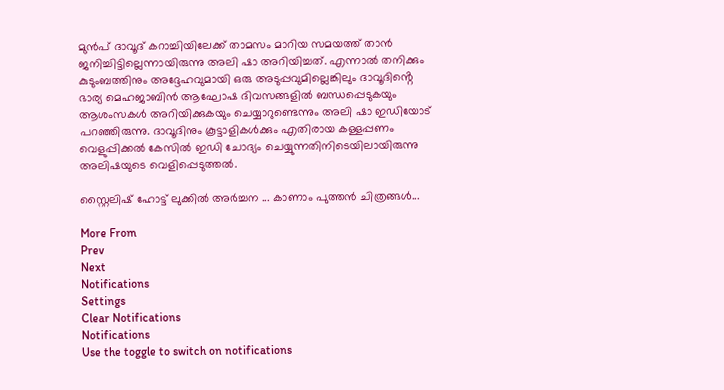മുൻപ് ദാവൂദ് കറാച്ചിയിലേക്ക് താമസം മാറിയ സമയത്ത് താൻ ജനിച്ചിട്ടില്ലെന്നായിരുന്നു അലി ഷാ അറിയിച്ചത്. എന്നാൽ തനിക്കും കുടുംബത്തിനും അദ്ദേഹവുമായി ഒരു അടുപ്പവുമില്ലെങ്കിലും ദാവൂദിൻ്റെ ഭാര്യ മെഹജാബിൻ ആഘോഷ ദിവസങ്ങളിൽ ബന്ധപ്പെടുകയും ആശംസകൾ അറിയിക്കുകയും ചെയ്യാറുണ്ടെന്നും അലി ഷാ ഇഡിയോട് പറഞ്ഞിരുന്നു. ദാവൂദിനും കൂട്ടാളികൾക്കും എതിരായ കള്ളപ്പണം വെളുപ്പിക്കൽ കേസിൽ ഇഡി ചോദ്യം ചെയ്യുന്നതിനിടെയിലായിരുന്നു അലിഷയുടെ വെളിപ്പെടുത്തൽ.

സ്റ്റൈലിഷ് ഹോട്ട് ലുക്കിൽ അർച്ചന ... കാണാം പുത്തൻ ചിത്രങ്ങൾ...

More From
Prev
Next
Notifications
Settings
Clear Notifications
Notifications
Use the toggle to switch on notifications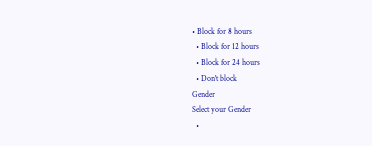• Block for 8 hours
  • Block for 12 hours
  • Block for 24 hours
  • Don't block
Gender
Select your Gender
  •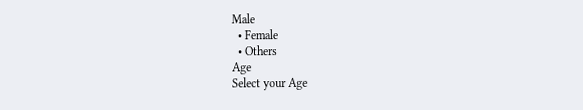Male
  • Female
  • Others
Age
Select your Age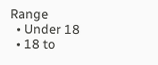Range
  • Under 18
  • 18 to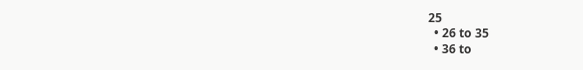25
  • 26 to 35
  • 36 to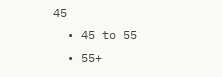45
  • 45 to 55
  • 55+